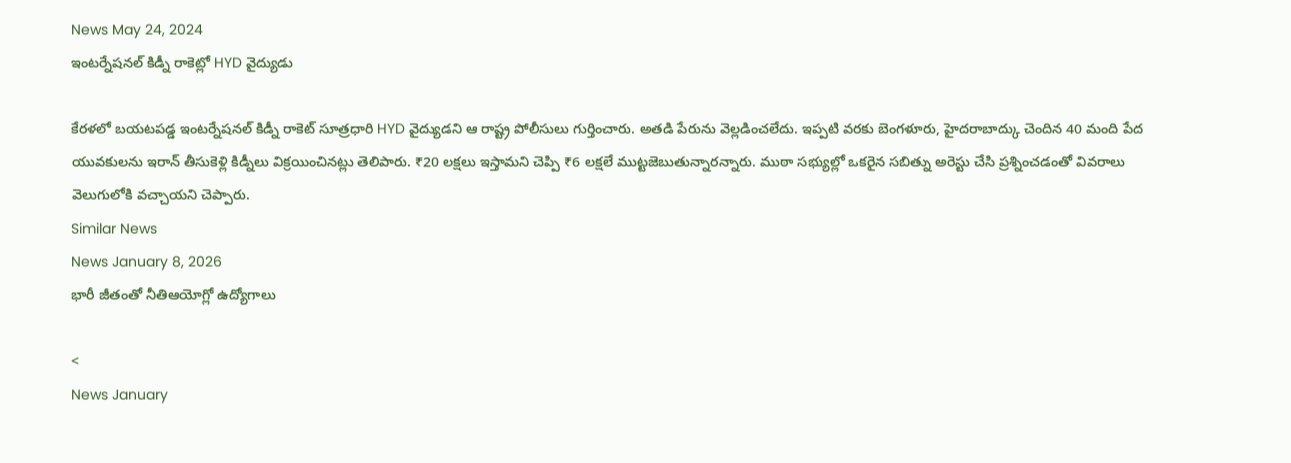News May 24, 2024
ఇంటర్నేషనల్ కిడ్నీ రాకెట్లో HYD వైద్యుడు

కేరళలో బయటపడ్డ ఇంటర్నేషనల్ కిడ్నీ రాకెట్ సూత్రధారి HYD వైద్యుడని ఆ రాష్ట్ర పోలీసులు గుర్తించారు. అతడి పేరును వెల్లడించలేదు. ఇప్పటి వరకు బెంగళూరు, హైదరాబాద్కు చెందిన 40 మంది పేద యువకులను ఇరాన్ తీసుకెళ్లి కిడ్నీలు విక్రయించినట్లు తెలిపారు. ₹20 లక్షలు ఇస్తామని చెప్పి ₹6 లక్షలే ముట్టజెబుతున్నారన్నారు. ముఠా సభ్యుల్లో ఒకరైన సబిత్ను అరెస్టు చేసి ప్రశ్నించడంతో వివరాలు వెలుగులోకి వచ్చాయని చెప్పారు.
Similar News
News January 8, 2026
భారీ జీతంతో నీతిఆయోగ్లో ఉద్యోగాలు

<
News January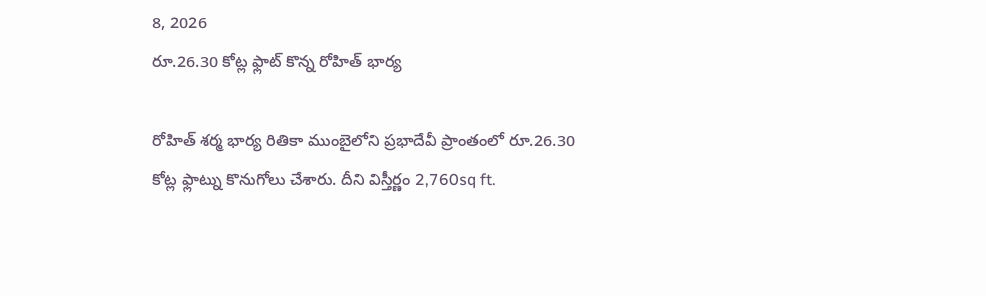8, 2026
రూ.26.30 కోట్ల ఫ్లాట్ కొన్న రోహిత్ భార్య

రోహిత్ శర్మ భార్య రితికా ముంబైలోని ప్రభాదేవీ ప్రాంతంలో రూ.26.30 కోట్ల ఫ్లాట్ను కొనుగోలు చేశారు. దీని విస్తీర్ణం 2,760sq ft.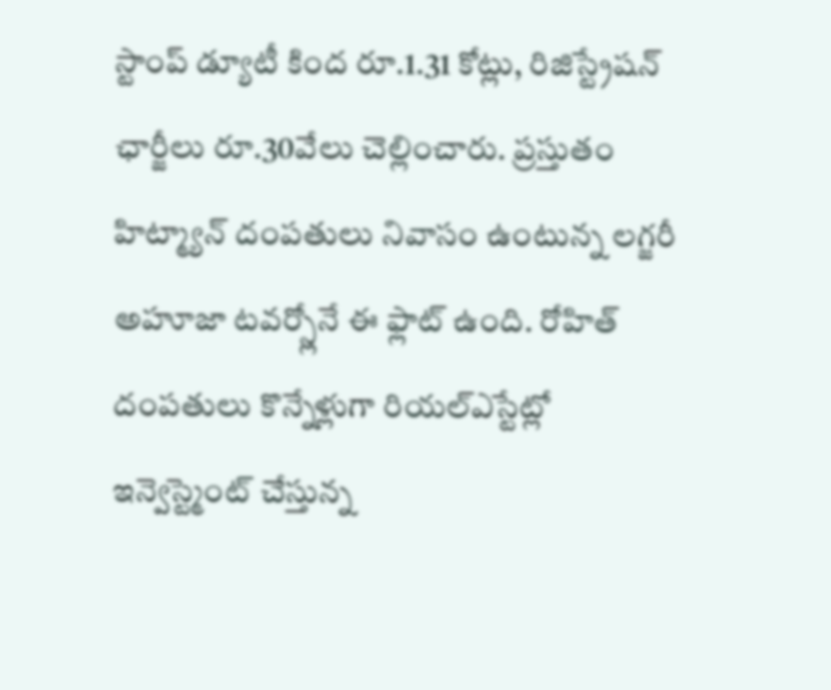స్టాంప్ డ్యూటీ కింద రూ.1.31 కోట్లు, రిజిస్ట్రేషన్ ఛార్జీలు రూ.30వేలు చెల్లించారు. ప్రస్తుతం హిట్మ్యాన్ దంపతులు నివాసం ఉంటున్న లగ్జరీ అహూజా టవర్స్లోనే ఈ ఫ్లాట్ ఉంది. రోహిత్ దంపతులు కొన్నేళ్లుగా రియల్ఎస్టేట్లో ఇన్వెస్ట్మెంట్ చేస్తున్న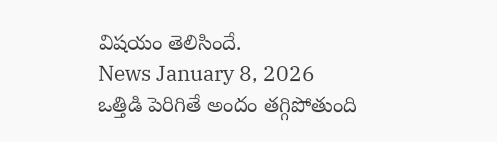విషయం తెలిసిందే.
News January 8, 2026
ఒత్తిడి పెరిగితే అందం తగ్గిపోతుంది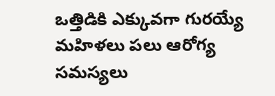ఒత్తిడికి ఎక్కువగా గురయ్యే మహిళలు పలు ఆరోగ్య సమస్యలు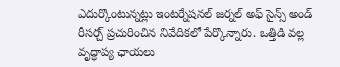ఎదుర్కొంటున్నట్లు ఇంటర్నేషనల్ జర్నల్ అఫ్ సైన్స్ అండ్ రీసర్చ్ ప్రచురించిన నివేదికలో పేర్కొన్నారు. ఒత్తిడి వల్ల వృద్ధాప్య ఛాయలు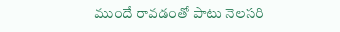ముందే రావడంతో పాటు నెలసరి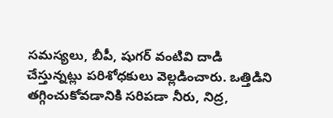సమస్యలు, బీపీ, షుగర్ వంటివి దాడి చేస్తున్నట్లు పరిశోధకులు వెల్లడించారు. ఒత్తిడిని తగ్గించుకోవడానికి సరిపడా నీరు, నిద్ర,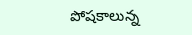పోషకాలున్న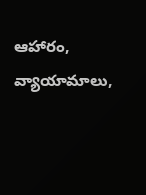ఆహారం, వ్యాయామాలు,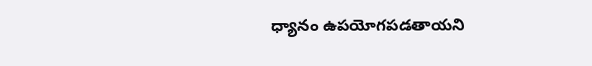ధ్యానం ఉపయోగపడతాయని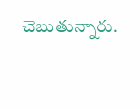చెబుతున్నారు.